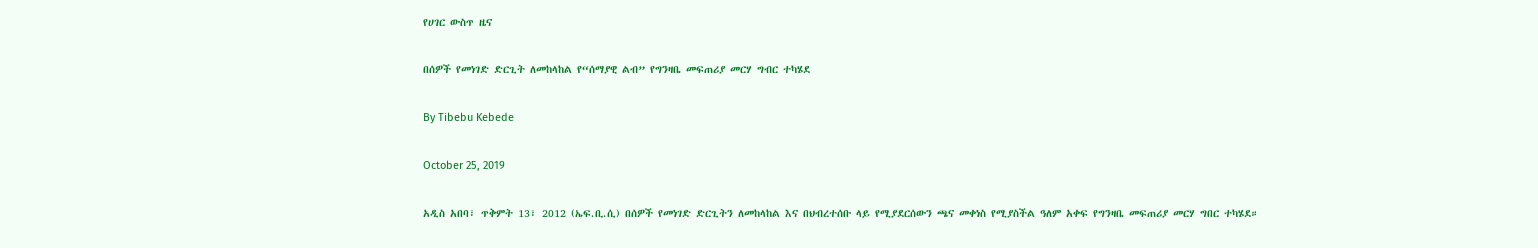የሀገር ውስጥ ዜና

በሰዎች የመነገድ ድርጊት ለመከላከል የ“ሰማያዊ ልብ” የግንዛቤ መፍጠሪያ መርሃ ግብር ተካሄደ

By Tibebu Kebede

October 25, 2019

አዲስ አበባ፣ ጥቅምት 13፣ 2012 (ኤፍ.ቢ.ሲ) በሰዎች የመነገድ ድርጊትን ለመከላከል እና በህብረተሰቡ ላይ የሚያደርሰውን ጫና መቀነስ የሚያስችል ዓለም አቀፍ የግንዛቤ መፍጠሪያ መርሃ ግበር ተካሄደ።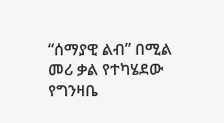“ሰማያዊ ልብ” በሚል መሪ ቃል የተካሄደው የግንዛቤ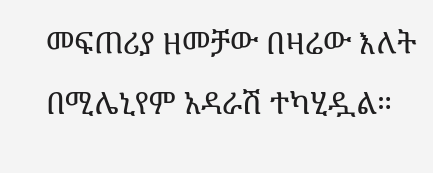መፍጠሪያ ዘመቻው በዛሬው እለት በሚሌኒየም አዳራሽ ተካሂዷል።